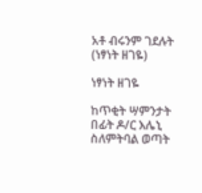አቶ ብሩንም ገደሉት (ነፃነት ዘገዬ)

ነፃነት ዘገዬ

ከጥቂት ሣምንታት በፊት ዶ/ር እሌኒ ስለምትባል ወጣት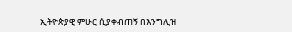ኢትዮጵያዊ ምሁር ሲያቀብጠኝ በእንግሊዝ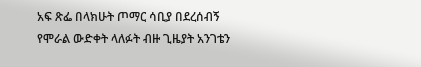አፍ ጽፌ በላክሁት ጦማር ሳቢያ በደረሰብኝ የሞራል ውድቀት ላለፉት ብዙ ጊዜያት አንገቴን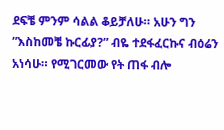ደፍቼ ምንም ሳልል ቆይቻለሁ። አሁን ግን ”እስከመቼ ኩርፊያ?” ብዬ ተደፋፈርኩና ብዕሬን አነሳሁ። የሚገርመው የት ጠፋ ብሎ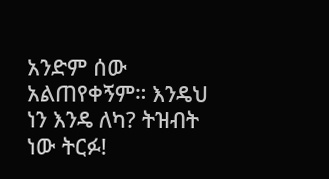አንድም ሰው አልጠየቀኝም። እንዴህ ነን እንዴ ለካ? ትዝብት ነው ትርፉ!